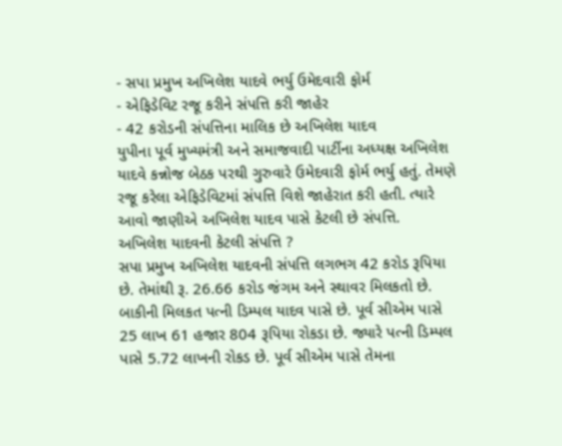- સપા પ્રમુખ અખિલેશ યાદવે ભર્યુ ઉમેદવારી ફોર્મ
- એફિડેવિટ રજૂ કરીને સંપત્તિ કરી જાહેર
- 42 કરોડની સંપત્તિના માલિક છે અખિલેશ યાદવ
યુપીના પૂર્વ મુખ્યમંત્રી અને સમાજવાદી પાર્ટીના અધ્યક્ષ અખિલેશ યાદવે કન્નોજ બેઠક પરથી ગુરુવારે ઉમેદવારી ફોર્મ ભર્યુ હતું. તેમણે રજૂ કરેલા એફિડેવિટમાં સંપત્તિ વિશે જાહેરાત કરી હતી. ત્યારે આવો જાણીએ અખિલેશ યાદવ પાસે કેટલી છે સંપત્તિ.
અખિલેશ યાદવની કેટલી સંપત્તિ ?
સપા પ્રમુખ અખિલેશ યાદવની સંપત્તિ લગભગ 42 કરોડ રૂપિયા છે. તેમાંથી રૂ. 26.66 કરોડ જંગમ અને સ્થાવર મિલકતો છે. બાકીની મિલકત પત્ની ડિમ્પલ યાદવ પાસે છે. પૂર્વ સીએમ પાસે 25 લાખ 61 હજાર 804 રૂપિયા રોકડા છે. જ્યારે પત્ની ડિમ્પલ પાસે 5.72 લાખની રોકડ છે. પૂર્વ સીએમ પાસે તેમના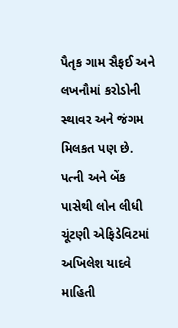પૈતૃક ગામ સૈફઈ અને લખનૌમાં કરોડોની સ્થાવર અને જંગમ મિલકત પણ છે.
પત્ની અને બેંક પાસેથી લોન લીધી
ચૂંટણી એફિડેવિટમાં અખિલેશ યાદવે માહિતી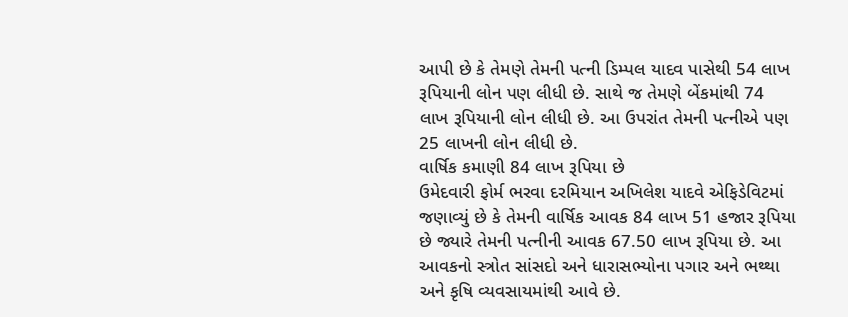આપી છે કે તેમણે તેમની પત્ની ડિમ્પલ યાદવ પાસેથી 54 લાખ રૂપિયાની લોન પણ લીધી છે. સાથે જ તેમણે બેંકમાંથી 74 લાખ રૂપિયાની લોન લીધી છે. આ ઉપરાંત તેમની પત્નીએ પણ 25 લાખની લોન લીધી છે.
વાર્ષિક કમાણી 84 લાખ રૂપિયા છે
ઉમેદવારી ફોર્મ ભરવા દરમિયાન અખિલેશ યાદવે એફિડેવિટમાં જણાવ્યું છે કે તેમની વાર્ષિક આવક 84 લાખ 51 હજાર રૂપિયા છે જ્યારે તેમની પત્નીની આવક 67.50 લાખ રૂપિયા છે. આ આવકનો સ્ત્રોત સાંસદો અને ધારાસભ્યોના પગાર અને ભથ્થા અને કૃષિ વ્યવસાયમાંથી આવે છે.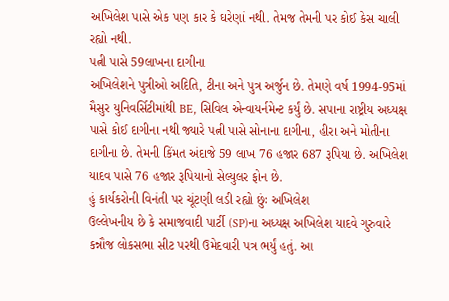અખિલેશ પાસે એક પણ કાર કે ઘરેણાં નથી. તેમજ તેમની પર કોઈ કેસ ચાલી રહ્યો નથી.
પત્ની પાસે 59લાખના દાગીના
અખિલેશને પુત્રીઓ અદિતિ, ટીના અને પુત્ર અર્જુન છે. તેમણે વર્ષ 1994-95માં મૈસુર યુનિવર્સિટીમાંથી BE, સિવિલ એન્વાયર્નમેન્ટ કર્યું છે. સપાના રાષ્ટ્રીય અધ્યક્ષ પાસે કોઈ દાગીના નથી જ્યારે પત્ની પાસે સોનાના દાગીના, હીરા અને મોતીના દાગીના છે. તેમની કિંમત અંદાજે 59 લાખ 76 હજાર 687 રૂપિયા છે. અખિલેશ યાદવ પાસે 76 હજાર રૂપિયાનો સેલ્યુલર ફોન છે.
હું કાર્યકરોની વિનંતી પર ચૂંટણી લડી રહ્યો છુંઃ અખિલેશ
ઉલ્લેખનીય છે કે સમાજવાદી પાર્ટી (SP)ના અધ્યક્ષ અખિલેશ યાદવે ગુરુવારે કન્નૌજ લોકસભા સીટ પરથી ઉમેદવારી પત્ર ભર્યું હતું. આ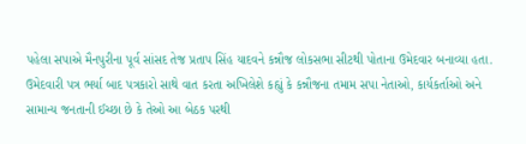પહેલા સપાએ મૈનપુરીના પૂર્વ સાંસદ તેજ પ્રતાપ સિંહ યાદવને કન્નૌજ લોકસભા સીટથી પોતાના ઉમેદવાર બનાવ્યા હતા. ઉમેદવારી પત્ર ભર્યા બાદ પત્રકારો સાથે વાત કરતા અખિલેશે કહ્યું કે કન્નૌજના તમામ સપા નેતાઓ, કાર્યકર્તાઓ અને સામાન્ય જનતાની ઈચ્છા છે કે તેઓ આ બેઠક પરથી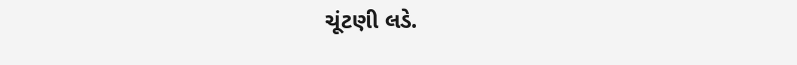ચૂંટણી લડે.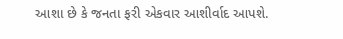આશા છે કે જનતા ફરી એકવાર આશીર્વાદ આપશે.